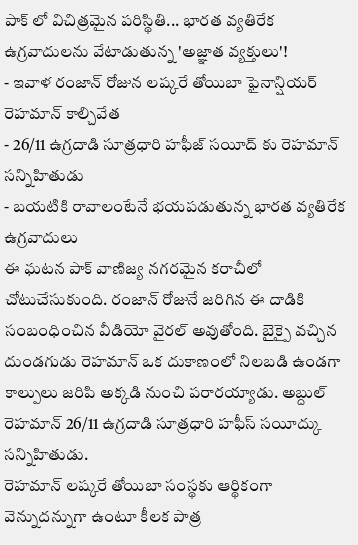పాక్ లో విచిత్రమైన పరిస్థితి... భారత వ్యతిరేక ఉగ్రవాదులను వేటాడుతున్న 'అజ్ఞాత వ్యక్తులు'!
- ఇవాళ రంజాన్ రోజున లష్కరే తోయిబా ఫైనాన్షియర్ రెహమాన్ కాల్చివేత
- 26/11 ఉగ్రదాడి సూత్రధారి హఫీజ్ సయీద్ కు రెహమాన్ సన్నిహితుడు
- బయటికి రావాలంటేనే భయపడుతున్న భారత వ్యతిరేక ఉగ్రవాదులు
ఈ ఘటన పాక్ వాణిజ్య నగరమైన కరాచీలో చోటుచేసుకుంది. రంజాన్ రోజునే జరిగిన ఈ దాడికి సంబంధించిన వీడియో వైరల్ అవుతోంది. బైక్పై వచ్చిన దుండగుడు రెహమాన్ ఒక దుకాణంలో నిలబడి ఉండగా కాల్పులు జరిపి అక్కడి నుంచి పరారయ్యాడు. అబ్దుల్ రెహమాన్ 26/11 ఉగ్రదాడి సూత్రధారి హఫీస్ సయీద్కు సన్నిహితుడు.
రెహమాన్ లష్కరే తోయిబా సంస్థకు ఆర్థికంగా వెన్నుదన్నుగా ఉంటూ కీలక పాత్ర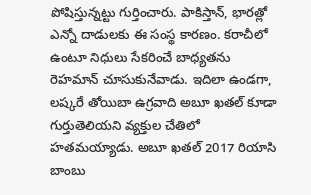పోషిస్తున్నట్టు గుర్తించారు. పాకిస్తాన్, భారత్లో ఎన్నో దాడులకు ఈ సంస్థ కారణం. కరాచీలో ఉంటూ నిధులు సేకరించే బాధ్యతను రెహమాన్ చూసుకునేవాడు. ఇదిలా ఉండగా, లష్కరే తోయిబా ఉగ్రవాది అబూ ఖతల్ కూడా గుర్తుతెలియని వ్యక్తుల చేతిలో హతమయ్యాడు. అబూ ఖతల్ 2017 రియాసి బాంబు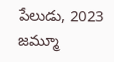పేలుడు, 2023 జమ్మూ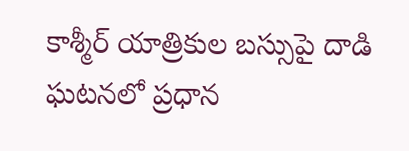కాశ్మీర్ యాత్రికుల బస్సుపై దాడి ఘటనలో ప్రధాన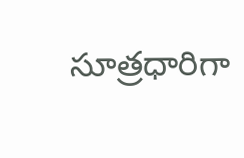సూత్రధారిగా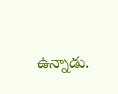ఉన్నాడు.